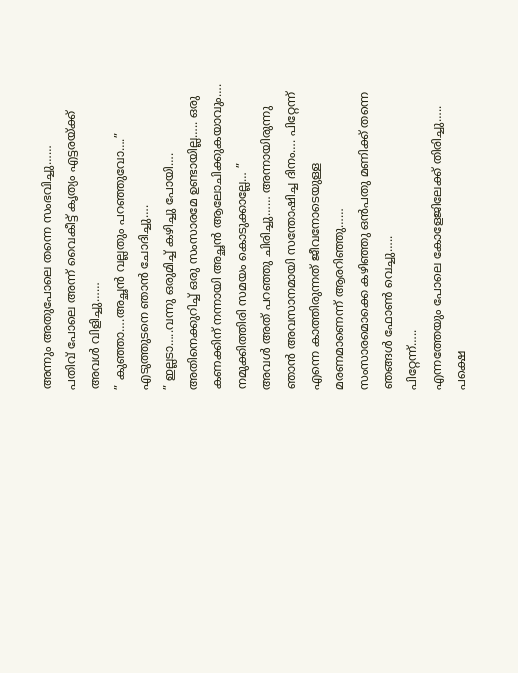അന്നും അതുപോലെ തന്നെ സംഭവിച്ചു……
പതിവ് പോലെ അന്ന് വൈകീട്ട് കൃത്യം എട്ടരയ്ക്ക് അവൾ വിളിച്ചു……
” കുഞ്ഞാ….അച്ഛൻ വല്ലതും പറഞ്ഞുവോ….”
എടുത്തുടനെ ഞാൻ ചോദിച്ചു….
” ഇല്ലടാ…..വന്നു ഒരുമിച്ച് കഴിച്ചു പോയി…. അതിനെക്കുറിച്ച് ഒരു സംസാരമേ ഉണ്ടായില്ല….. ഒരു കണക്കിന് നന്നായി അച്ഛൻ ആലോചിക്കുകയാവും…. നമുക്കിത്തിരി സമയം കൊടുക്കാല്ലേ… ”
അവൾ അത് പറഞ്ഞു ചിരിച്ചു…… അന്നായിരുന്നു ഞാൻ അവസാനമായി സന്തോഷിച്ച ദിനം…. പിറ്റേന്ന് എന്നെ കാത്തിരുന്നത് ജീവനോടെയുള്ള മരണമാണെന്ന് ആരറിഞ്ഞു……
സംസാരമൊക്കെ കഴിഞ്ഞു ഒൻപതു മണിക്ക് തന്നെ ഞങ്ങൾ ഫോൺ വെച്ചു…..
പിറ്റേന്ന്…..
എന്നത്തേയും പോലെ കോളേജിലേക്ക് തിരിച്ചു…..
പക്ഷെ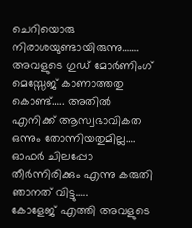ചെറിയൊരു നിരാശയുണ്ടായിരുന്നു…….
അവളുടെ ഗുഡ് മോർണിംഗ് മെസ്സേജ് കാണാത്തതു കൊണ്ട്….. അതിൽ എനിക്ക് ആസ്വഭാവികത ഒന്നും തോന്നിയതുമില്ല…. ഓഫർ ചിലപ്പോ തീർന്നിരിക്കും എന്നു കരുതി ഞാനത് വിട്ടു…..
കോളേജ് എത്തി അവളുടെ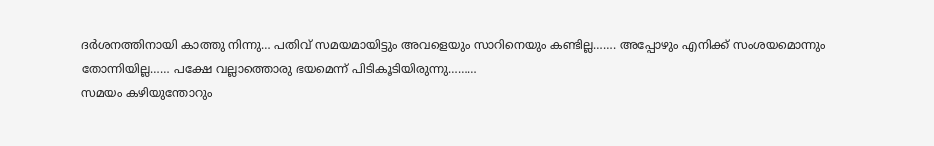ദർശനത്തിനായി കാത്തു നിന്നു… പതിവ് സമയമായിട്ടും അവളെയും സാറിനെയും കണ്ടില്ല……. അപ്പോഴും എനിക്ക് സംശയമൊന്നും തോന്നിയില്ല…… പക്ഷേ വല്ലാത്തൊരു ഭയമെന്ന് പിടികൂടിയിരുന്നു………
സമയം കഴിയുന്തോറും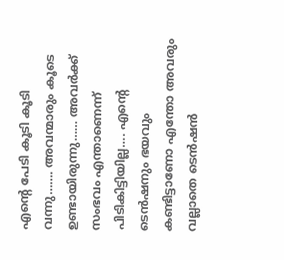എന്റെ പേടി കൂടി കൂടി വന്നു……. അവന്മാരും കൂടെ ഉണ്ടായിരുന്നു…… അവർക്ക് സംഭവം എന്താണെന്ന് പിടികിട്ടിയില്ല…. എന്റെ ടെൻഷനും ഭയവും കണ്ടിട്ടാണോ എന്തോ അവരും വല്ലാതെ ടെൻഷൻ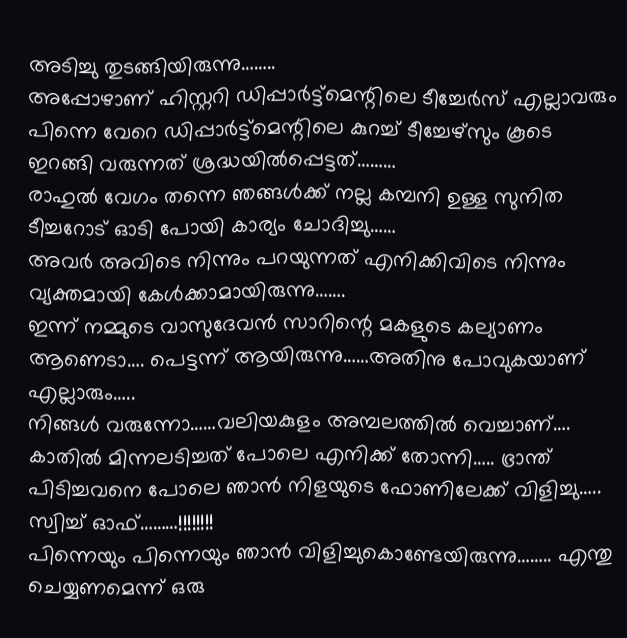അടിച്ചു തുടങ്ങിയിരുന്നു……..
അപ്പോഴാണ് ഹിസ്റ്ററി ഡിപ്പാർട്ട്മെന്റിലെ ടീച്ചേർസ് എല്ലാവരും പിന്നെ വേറെ ഡിപ്പാർട്ട്മെന്റിലെ കുറച്ച് ടീച്ചേഴ്സും കൂടെ ഇറങ്ങി വരുന്നത് ശ്രദ്ധയിൽപ്പെട്ടത്………
രാഹുൽ വേഗം തന്നെ ഞങ്ങൾക്ക് നല്ല കമ്പനി ഉള്ള സുനിത ടീച്ചറോട് ഓടി പോയി കാര്യം ചോദിച്ചു……
അവർ അവിടെ നിന്നും പറയുന്നത് എനിക്കിവിടെ നിന്നും വ്യക്തമായി കേൾക്കാമായിരുന്നു…….
ഇന്ന് നമ്മുടെ വാസുദേവൻ സാറിന്റെ മകളുടെ കല്യാണം ആണെടാ…. പെട്ടന്ന് ആയിരുന്നു……അതിനു പോവുകയാണ് എല്ലാരും…..
നിങ്ങൾ വരുന്നോ……വലിയകുളം അമ്പലത്തിൽ വെച്ചാണ്….
കാതിൽ മിന്നലടിച്ചത് പോലെ എനിക്ക് തോന്നി….. ഭ്രാന്ത് പിടിച്ചവനെ പോലെ ഞാൻ നിളയുടെ ഫോണിലേക്ക് വിളിച്ചു…..
സ്വിച്ച് ഓഫ്………!!!!!!!!
പിന്നെയും പിന്നെയും ഞാൻ വിളിച്ചുകൊണ്ടേയിരുന്നു…….. എന്തു ചെയ്യണമെന്ന് ഒരു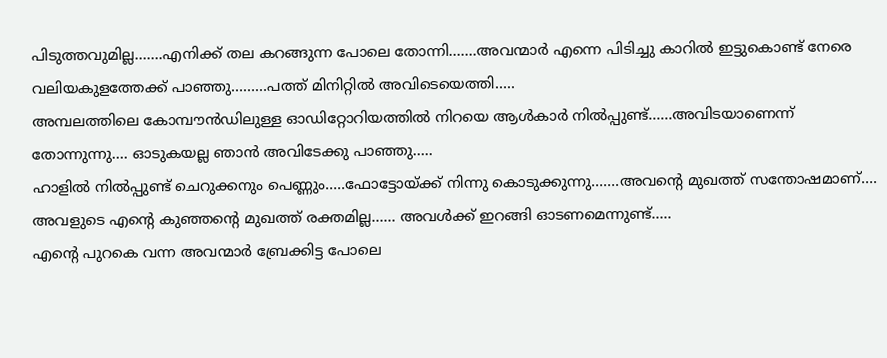പിടുത്തവുമില്ല…….എനിക്ക് തല കറങ്ങുന്ന പോലെ തോന്നി…….അവന്മാർ എന്നെ പിടിച്ചു കാറിൽ ഇട്ടുകൊണ്ട് നേരെ വലിയകുളത്തേക്ക് പാഞ്ഞു………പത്ത് മിനിറ്റിൽ അവിടെയെത്തി…..
അമ്പലത്തിലെ കോമ്പൗൻഡിലുള്ള ഓഡിറ്റോറിയത്തിൽ നിറയെ ആൾകാർ നിൽപ്പുണ്ട്……അവിടയാണെന്ന് തോന്നുന്നു…. ഓടുകയല്ല ഞാൻ അവിടേക്കു പാഞ്ഞു…..
ഹാളിൽ നിൽപ്പുണ്ട് ചെറുക്കനും പെണ്ണും…..ഫോട്ടോയ്ക്ക് നിന്നു കൊടുക്കുന്നു…….അവന്റെ മുഖത്ത് സന്തോഷമാണ്…. അവളുടെ എന്റെ കുഞ്ഞന്റെ മുഖത്ത് രക്തമില്ല…… അവൾക്ക് ഇറങ്ങി ഓടണമെന്നുണ്ട്…..
എന്റെ പുറകെ വന്ന അവന്മാർ ബ്രേക്കിട്ട പോലെ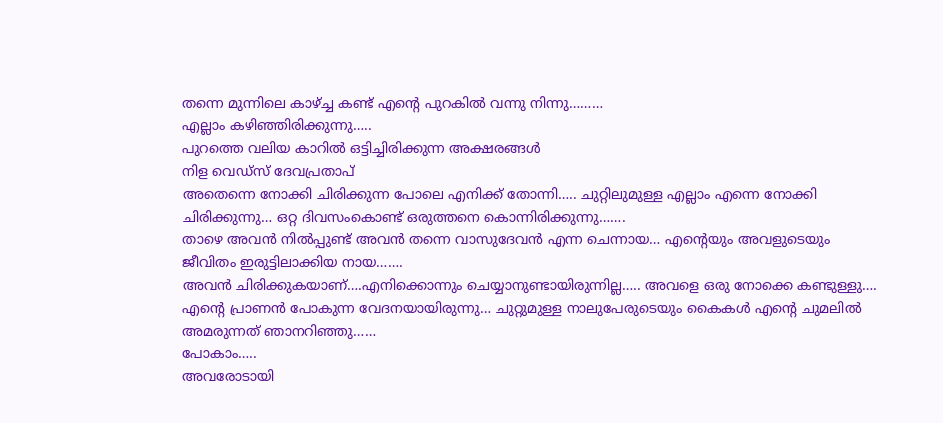തന്നെ മുന്നിലെ കാഴ്ച്ച കണ്ട് എന്റെ പുറകിൽ വന്നു നിന്നു………
എല്ലാം കഴിഞ്ഞിരിക്കുന്നു…..
പുറത്തെ വലിയ കാറിൽ ഒട്ടിച്ചിരിക്കുന്ന അക്ഷരങ്ങൾ
നിള വെഡ്സ് ദേവപ്രതാപ്
അതെന്നെ നോക്കി ചിരിക്കുന്ന പോലെ എനിക്ക് തോന്നി….. ചുറ്റിലുമുള്ള എല്ലാം എന്നെ നോക്കി ചിരിക്കുന്നു… ഒറ്റ ദിവസംകൊണ്ട് ഒരുത്തനെ കൊന്നിരിക്കുന്നു…….
താഴെ അവൻ നിൽപ്പുണ്ട് അവൻ തന്നെ വാസുദേവൻ എന്ന ചെന്നായ… എന്റെയും അവളുടെയും ജീവിതം ഇരുട്ടിലാക്കിയ നായ…….
അവൻ ചിരിക്കുകയാണ്….എനിക്കൊന്നും ചെയ്യാനുണ്ടായിരുന്നില്ല….. അവളെ ഒരു നോക്കെ കണ്ടുള്ളു…. എന്റെ പ്രാണൻ പോകുന്ന വേദനയായിരുന്നു… ചുറ്റുമുള്ള നാലുപേരുടെയും കൈകൾ എന്റെ ചുമലിൽ അമരുന്നത് ഞാനറിഞ്ഞു……
പോകാം…..
അവരോടായി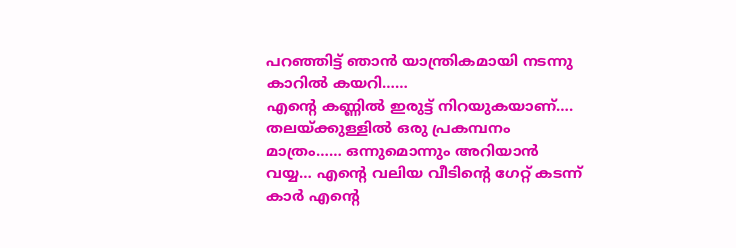പറഞ്ഞിട്ട് ഞാൻ യാന്ത്രികമായി നടന്നു കാറിൽ കയറി……
എന്റെ കണ്ണിൽ ഇരുട്ട് നിറയുകയാണ്…. തലയ്ക്കുള്ളിൽ ഒരു പ്രകമ്പനം മാത്രം…… ഒന്നുമൊന്നും അറിയാൻ വയ്യ… എന്റെ വലിയ വീടിന്റെ ഗേറ്റ് കടന്ന് കാർ എന്റെ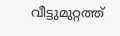വീട്ടുമുറ്റത്ത്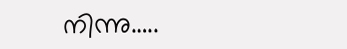നിന്നു…..